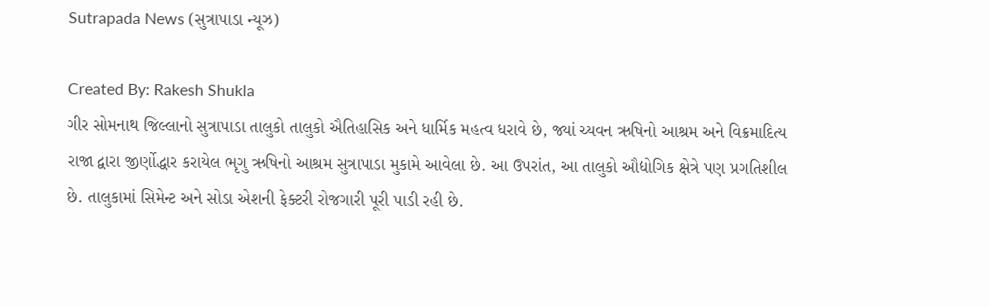Sutrapada News (સુત્રાપાડા ન્યૂઝ)

Created By: Rakesh Shukla
ગીર સોમનાથ જિલ્લાનો સુત્રાપાડા તાલુકો તાલુકો ઐતિહાસિક અને ધાર્મિક મહત્વ ધરાવે છે, જ્યાં ચ્યવન ઋષિનો આશ્રમ અને વિક્રમાદિત્ય રાજા દ્વારા જીર્ણોદ્ધાર કરાયેલ ભૃગુ ઋષિનો આશ્રમ સુત્રાપાડા મુકામે આવેલા છે. આ ઉપરાંત, આ તાલુકો ઔદ્યોગિક ક્ષેત્રે પણ પ્રગતિશીલ છે. તાલુકામાં સિમેન્ટ અને સોડા એશની ફેક્ટરી રોજગારી પૂરી પાડી રહી છે.